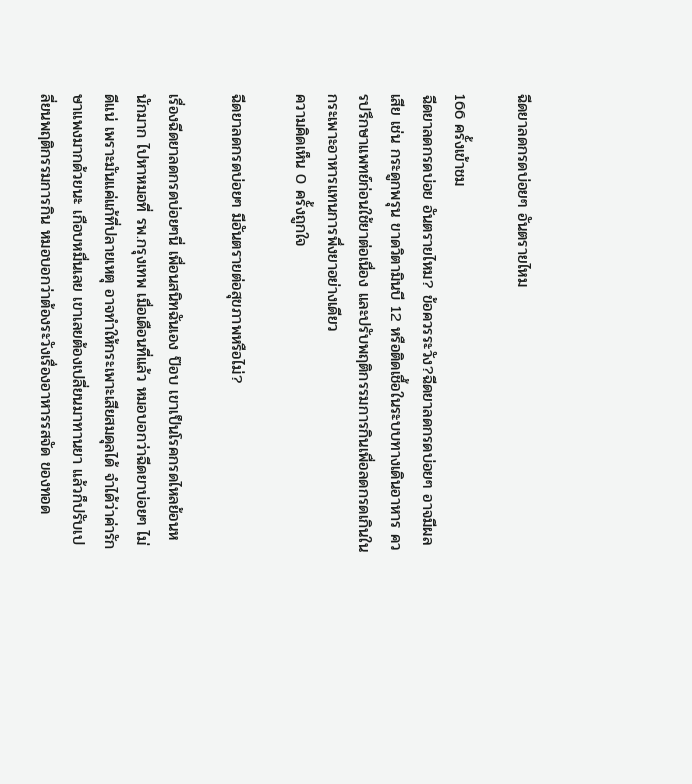ฉีดยาลดกรดบ่อยๆ อันตรายไหม

166 ครั้งเข้าชม
ฉีดยาลดกรดบ่อย อันตรายไหม? ข้อควรระวัง?ฉีดยาลดกรดบ่อยๆ อาจมีผลเสีย เช่น กระดูกพรุน ขาดวิตามินบี 12 หรือติดเชื้อในระบบทางเดินอาหาร ควรปรึกษาแพทย์ก่อนใช้ยาต่อเนื่อง และปรับพฤติกรรมการกินเพื่อลดกรดเกินในกระเพาะอาหารแทนการพึ่งยาอย่างเดียว
ความคิดเห็น 0 ครั้งถูกใจ

ฉีดยาลดกรดบ่อยๆ มีอันตรายต่อสุขภาพหรือไม่?

เรื่องฉีดยาลดกรดบ่อยๆนี่ เพื่อนสนิทฉันเอง ป๊อบ เขาเป็นโรคกรดไหลย้อนหนักมาก ไปหาหมอที่ รพ.กรุงเทพ เมื่อเดือนที่แล้ว หมอบอกว่าฉีดยาบ่อยๆ ไม่ดีแน่ เพราะมันแค่แก้ที่ปลายเหตุ อาจทำให้กระเพาะเสียสมดุลได้ จำได้ว่าค่ารักษาแพงมากด้วยนะ เกือบหมื่นเลย เขาเลยต้องเปลี่ยนมาทานยา แล้วก็ปรับเปลี่ยนพฤติกรรมการกิน หมอบอกว่าต้องระวังเรื่องอาหารรสจัด ของทอด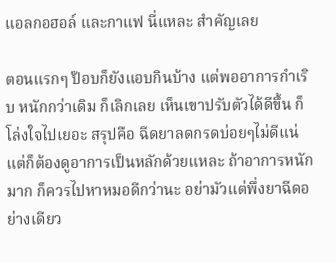แอลกอฮอล์ และกาแฟ นี่แหละ สำคัญเลย

ตอนแรกๆ ป๊อบก็ยังแอบกินบ้าง แต่พออาการกำเริบ หนักกว่าเดิม ก็เลิกเลย เห็นเขาปรับตัวได้ดีขึ้น ก็โล่งใจไปเยอะ สรุปคือ ฉีดยาลดกรดบ่อยๆไม่ดีแน่ แต่ก็ต้องดูอาการเป็นหลักด้วยแหละ ถ้าอาการหนักมาก ก็ควรไปหาหมอดีกว่านะ อย่ามัวแต่พึ่งยาฉีดอย่างเดียว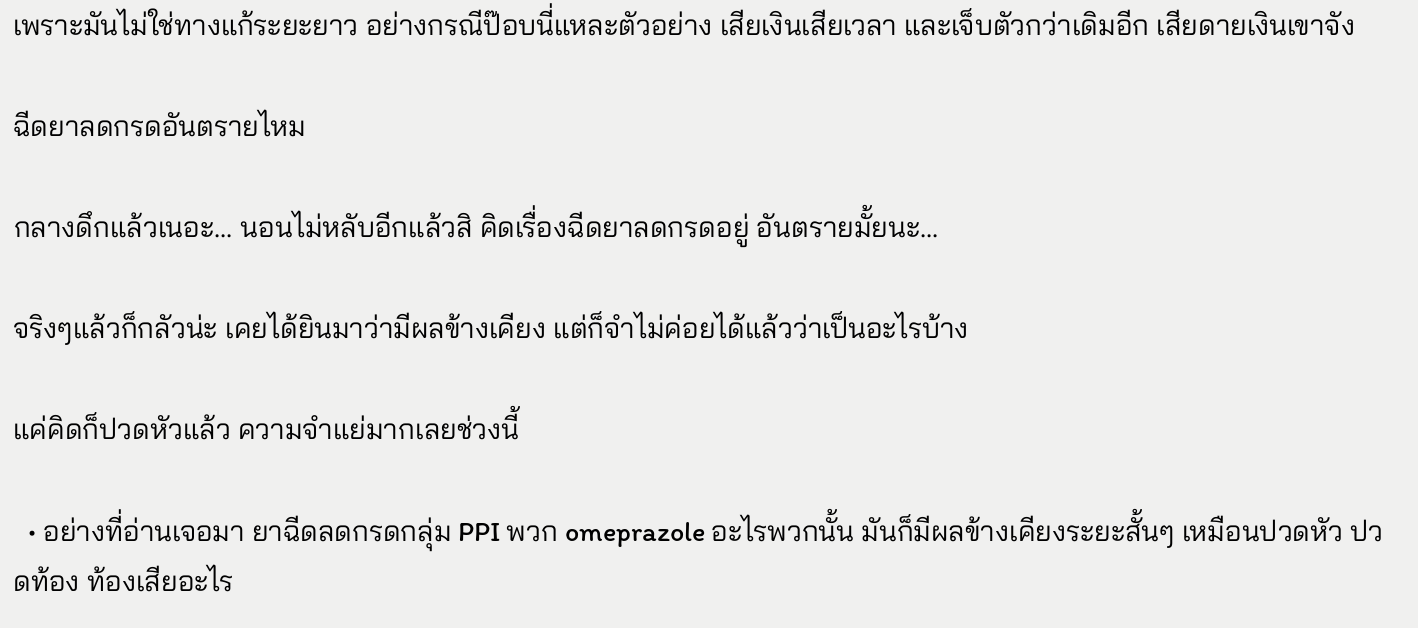เพราะมันไม่ใช่ทางแก้ระยะยาว อย่างกรณีป๊อบนี่แหละตัวอย่าง เสียเงินเสียเวลา และเจ็บตัวกว่าเดิมอีก เสียดายเงินเขาจัง

ฉีดยาลดกรดอันตรายไหม

กลางดึกแล้วเนอะ... นอนไม่หลับอีกแล้วสิ คิดเรื่องฉีดยาลดกรดอยู่ อันตรายมั้ยนะ...

จริงๆแล้วก็กลัวน่ะ เคยได้ยินมาว่ามีผลข้างเคียง แต่ก็จำไม่ค่อยได้แล้วว่าเป็นอะไรบ้าง

แค่คิดก็ปวดหัวแล้ว ความจำแย่มากเลยช่วงนี้

  • อย่างที่อ่านเจอมา ยาฉีดลดกรดกลุ่ม PPI พวก omeprazole อะไรพวกนั้น มันก็มีผลข้างเคียงระยะสั้นๆ เหมือนปวดหัว ปวดท้อง ท้องเสียอะไร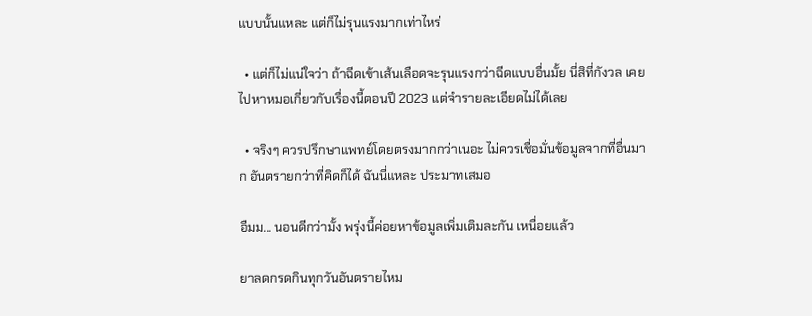แบบนั้นแหละ แต่ก็ไม่รุนแรงมากเท่าไหร่

  • แต่ก็ไม่แน่ใจว่า ถ้าฉีดเข้าเส้นเลือดจะรุนแรงกว่าฉีดแบบอื่นมั้ย นี่สิที่กังวล เคยไปหาหมอเกี่ยวกับเรื่องนี้ตอนปี 2023 แต่จำรายละเอียดไม่ได้เลย

  • จริงๆ ควรปรึกษาแพทย์โดยตรงมากกว่าเนอะ ไม่ควรเชื่อมั่นข้อมูลจากที่อื่นมาก อันตรายกว่าที่คิดก็ได้ ฉันนี่แหละ ประมาทเสมอ

อืมม... นอนดีกว่ามั้ง พรุ่งนี้ค่อยหาข้อมูลเพิ่มเติมละกัน เหนื่อยแล้ว

ยาลดกรดกินทุกวันอันตรายไหม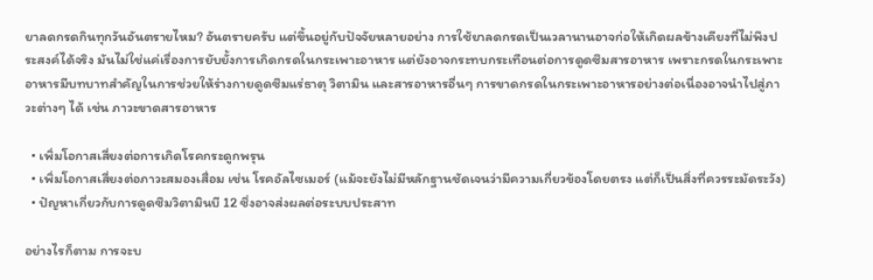ยาลดกรดกินทุกวันอันตรายไหม? อันตรายครับ แต่ขึ้นอยู่กับปัจจัยหลายอย่าง การใช้ยาลดกรดเป็นเวลานานอาจก่อให้เกิดผลข้างเคียงที่ไม่พึงประสงค์ได้จริง มันไม่ใช่แค่เรื่องการยับยั้งการเกิดกรดในกระเพาะอาหาร แต่ยังอาจกระทบกระเทือนต่อการดูดซึมสารอาหาร เพราะกรดในกระเพาะอาหารมีบทบาทสำคัญในการช่วยให้ร่างกายดูดซึมแร่ธาตุ วิตามิน และสารอาหารอื่นๆ การขาดกรดในกระเพาะอาหารอย่างต่อเนื่องอาจนำไปสู่ภาวะต่างๆ ได้ เช่น ภาวะขาดสารอาหาร

  • เพิ่มโอกาสเสี่ยงต่อการเกิดโรคกระดูกพรุน
  • เพิ่มโอกาสเสี่ยงต่อภาวะสมองเสื่อม เช่น โรคอัลไซเมอร์ (แม้จะยังไม่มีหลักฐานชัดเจนว่ามีความเกี่ยวข้องโดยตรง แต่ก็เป็นสิ่งที่ควรระมัดระวัง)
  • ปัญหาเกี่ยวกับการดูดซึมวิตามินบี 12 ซึ่งอาจส่งผลต่อระบบประสาท

อย่างไรก็ตาม การจะบ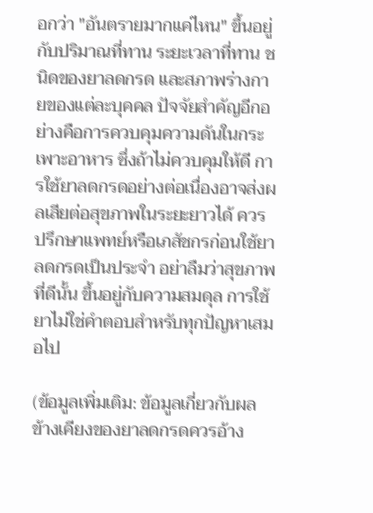อกว่า "อันตรายมากแค่ไหน" ขึ้นอยู่กับปริมาณที่ทาน ระยะเวลาที่ทาน ชนิดของยาลดกรด และสภาพร่างกายของแต่ละบุคคล ปัจจัยสำคัญอีกอย่างคือการควบคุมความดันในกระเพาะอาหาร ซึ่งถ้าไม่ควบคุมให้ดี การใช้ยาลดกรดอย่างต่อเนื่องอาจส่งผลเสียต่อสุขภาพในระยะยาวได้ ควรปรึกษาแพทย์หรือเภสัชกรก่อนใช้ยาลดกรดเป็นประจำ อย่าลืมว่าสุขภาพที่ดีนั้น ขึ้นอยู่กับความสมดุล การใช้ยาไม่ใช่คำตอบสำหรับทุกปัญหาเสมอไป

(ข้อมูลเพิ่มเติม: ข้อมูลเกี่ยวกับผลข้างเคียงของยาลดกรดควรอ้าง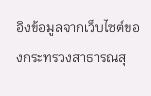อิงข้อมูลจากเว็บไซต์ของกระทรวงสาธารณสุ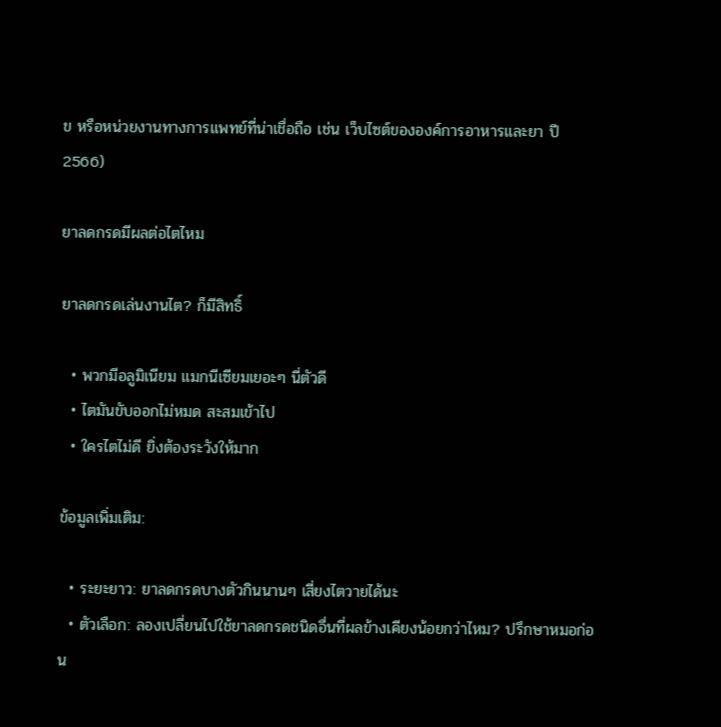ข หรือหน่วยงานทางการแพทย์ที่น่าเชื่อถือ เช่น เว็บไซต์ขององค์การอาหารและยา ปี 2566)

ยาลดกรดมีผลต่อไตไหม

ยาลดกรดเล่นงานไต? ก็มีสิทธิ์

  • พวกมีอลูมิเนียม แมกนีเซียมเยอะๆ นี่ตัวดี
  • ไตมันขับออกไม่หมด สะสมเข้าไป
  • ใครไตไม่ดี ยิ่งต้องระวังให้มาก

ข้อมูลเพิ่มเติม:

  • ระยะยาว: ยาลดกรดบางตัวกินนานๆ เสี่ยงไตวายได้นะ
  • ตัวเลือก: ลองเปลี่ยนไปใช้ยาลดกรดชนิดอื่นที่ผลข้างเคียงน้อยกว่าไหม? ปรึกษาหมอก่อน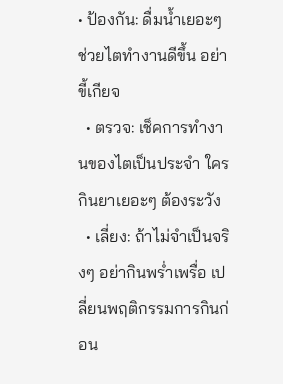• ป้องกัน: ดื่มน้ำเยอะๆ ช่วยไตทำงานดีขึ้น อย่าขี้เกียจ
  • ตรวจ: เช็คการทำงานของไตเป็นประจำ ใครกินยาเยอะๆ ต้องระวัง
  • เลี่ยง: ถ้าไม่จำเป็นจริงๆ อย่ากินพร่ำเพรื่อ เปลี่ยนพฤติกรรมการกินก่อน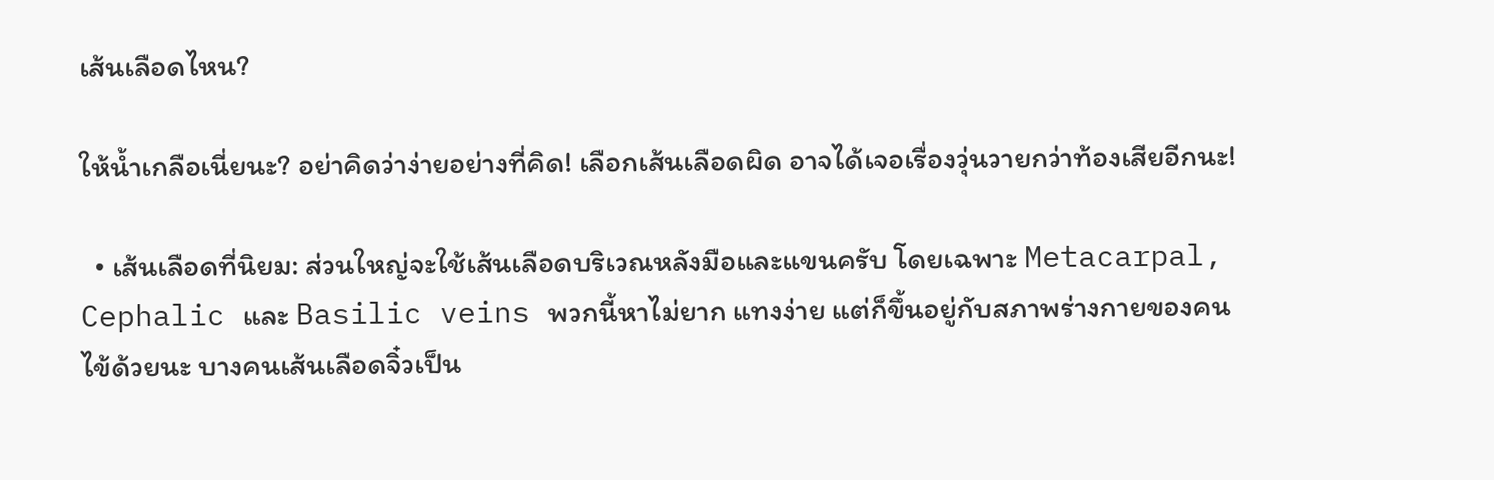เส้นเลือดไหน?

ให้น้ำเกลือเนี่ยนะ? อย่าคิดว่าง่ายอย่างที่คิด! เลือกเส้นเลือดผิด อาจได้เจอเรื่องวุ่นวายกว่าท้องเสียอีกนะ!

  • เส้นเลือดที่นิยม: ส่วนใหญ่จะใช้เส้นเลือดบริเวณหลังมือและแขนครับ โดยเฉพาะ Metacarpal, Cephalic และ Basilic veins พวกนี้หาไม่ยาก แทงง่าย แต่ก็ขึ้นอยู่กับสภาพร่างกายของคนไข้ด้วยนะ บางคนเส้นเลือดจิ๋วเป็น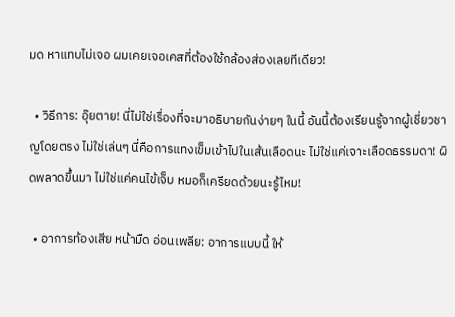มด หาแทบไม่เจอ ผมเคยเจอเคสที่ต้องใช้กล้องส่องเลยทีเดียว!

  • วิธีการ: อุ๊ยตาย! นี่ไม่ใช่เรื่องที่จะมาอธิบายกันง่ายๆ ในนี้ อันนี้ต้องเรียนรู้จากผู้เชี่ยวชาญโดยตรง ไม่ใช่เล่นๆ นี่คือการแทงเข็มเข้าไปในเส้นเลือดนะ ไม่ใช่แค่เจาะเลือดธรรมดา! ผิดพลาดขึ้นมา ไม่ใช่แค่คนไข้เจ็บ หมอก็เครียดด้วยนะรู้ไหม!

  • อาการท้องเสีย หน้ามืด อ่อนเพลีย: อาการแบบนี้ ให้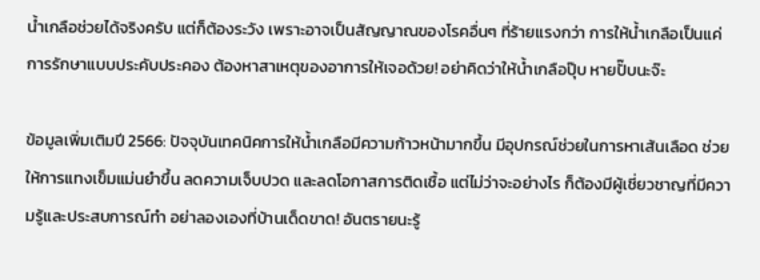น้ำเกลือช่วยได้จริงครับ แต่ก็ต้องระวัง เพราะอาจเป็นสัญญาณของโรคอื่นๆ ที่ร้ายแรงกว่า การให้น้ำเกลือเป็นแค่การรักษาแบบประคับประคอง ต้องหาสาเหตุของอาการให้เจอด้วย! อย่าคิดว่าให้น้ำเกลือปุ๊บ หายปั๊บนะจ๊ะ

ข้อมูลเพิ่มเติมปี 2566: ปัจจุบันเทคนิคการให้น้ำเกลือมีความก้าวหน้ามากขึ้น มีอุปกรณ์ช่วยในการหาเส้นเลือด ช่วยให้การแทงเข็มแม่นยำขึ้น ลดความเจ็บปวด และลดโอกาสการติดเชื้อ แต่ไม่ว่าจะอย่างไร ก็ต้องมีผู้เชี่ยวชาญที่มีความรู้และประสบการณ์ทำ อย่าลองเองที่บ้านเด็ดขาด! อันตรายนะรู้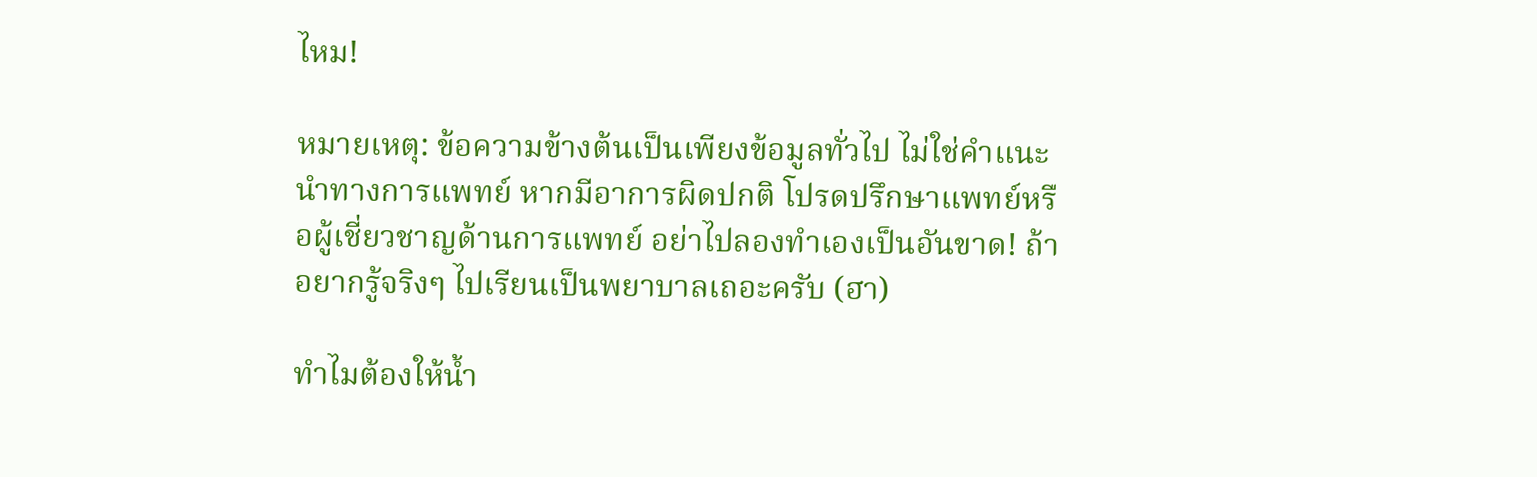ไหม!

หมายเหตุ: ข้อความข้างต้นเป็นเพียงข้อมูลทั่วไป ไม่ใช่คำแนะนำทางการแพทย์ หากมีอาการผิดปกติ โปรดปรึกษาแพทย์หรือผู้เชี่ยวชาญด้านการแพทย์ อย่าไปลองทำเองเป็นอันขาด! ถ้าอยากรู้จริงๆ ไปเรียนเป็นพยาบาลเถอะครับ (ฮา)

ทำไมต้องให้น้ำ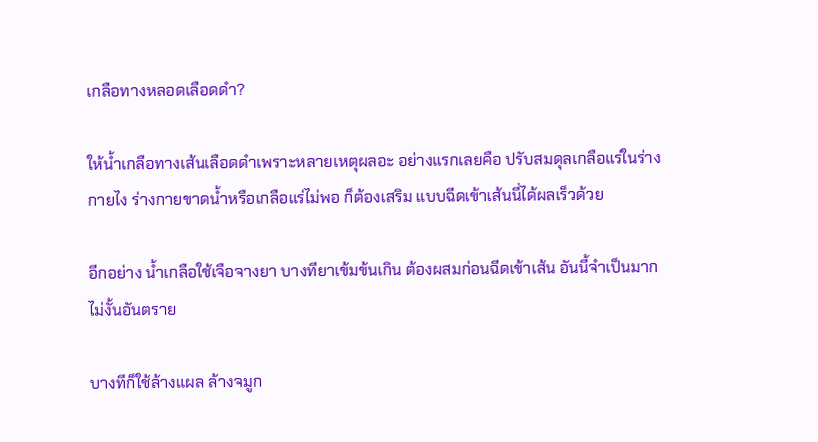เกลือทางหลอดเลือดดำ?

ให้น้ำเกลือทางเส้นเลือดดำเพราะหลายเหตุผลอะ อย่างแรกเลยคือ ปรับสมดุลเกลือแร่ในร่างกายไง ร่างกายขาดน้ำหรือเกลือแร่ไม่พอ ก็ต้องเสริม แบบฉีดเข้าเส้นนี่ได้ผลเร็วด้วย

อีกอย่าง น้ำเกลือใช้เจือจางยา บางทียาเข้มข้นเกิน ต้องผสมก่อนฉีดเข้าเส้น อันนี้จำเป็นมาก ไม่งั้นอันตราย

บางทีก็ใช้ล้างแผล ล้างจมูก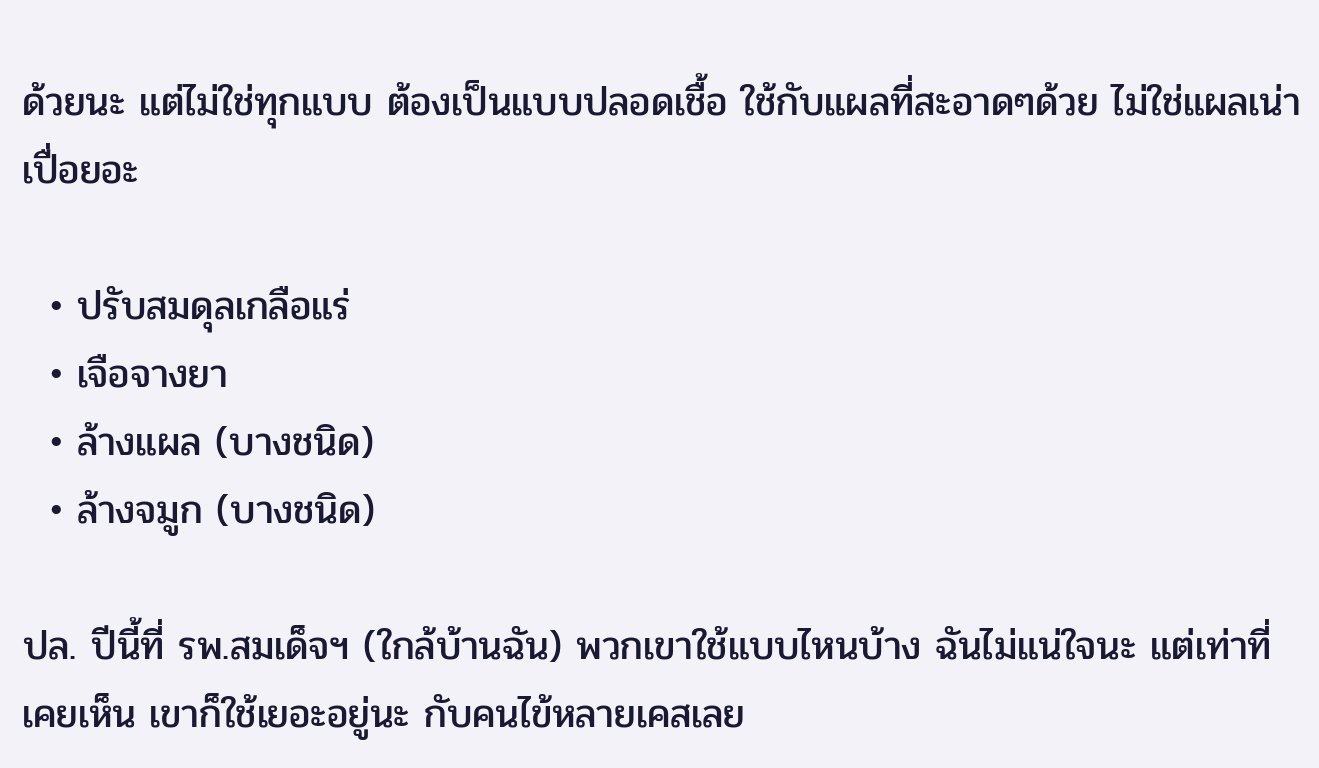ด้วยนะ แต่ไม่ใช่ทุกแบบ ต้องเป็นแบบปลอดเชื้อ ใช้กับแผลที่สะอาดๆด้วย ไม่ใช่แผลเน่าเปื่อยอะ

  • ปรับสมดุลเกลือแร่
  • เจือจางยา
  • ล้างแผล (บางชนิด)
  • ล้างจมูก (บางชนิด)

ปล. ปีนี้ที่ รพ.สมเด็จฯ (ใกล้บ้านฉัน) พวกเขาใช้แบบไหนบ้าง ฉันไม่แน่ใจนะ แต่เท่าที่เคยเห็น เขาก็ใช้เยอะอยู่นะ กับคนไข้หลายเคสเลย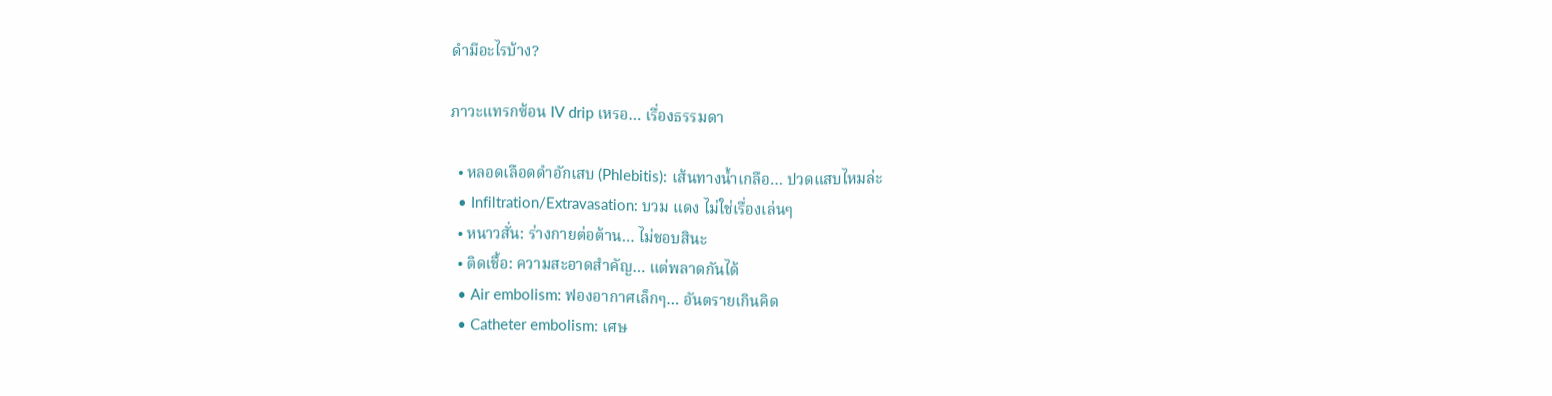ดํามีอะไรบ้าง?

ภาวะแทรกซ้อน IV drip เหรอ… เรื่องธรรมดา

  • หลอดเลือดดำอักเสบ (Phlebitis): เส้นทางน้ำเกลือ… ปวดแสบไหมล่ะ
  • Infiltration/Extravasation: บวม แดง ไม่ใช่เรื่องเล่นๆ
  • หนาวสั่น: ร่างกายต่อต้าน… ไม่ชอบสินะ
  • ติดเชื้อ: ความสะอาดสำคัญ… แต่พลาดกันได้
  • Air embolism: ฟองอากาศเล็กๆ… อันตรายเกินคิด
  • Catheter embolism: เศษ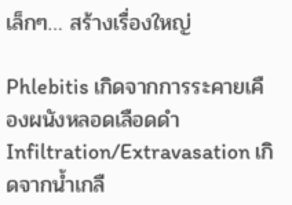เล็กๆ… สร้างเรื่องใหญ่

Phlebitis เกิดจากการระคายเคืองผนังหลอดเลือดดำInfiltration/Extravasation เกิดจากน้ำเกลื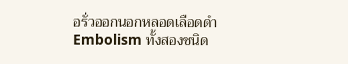อรั่วออกนอกหลอดเลือดดำEmbolism ทั้งสองชนิด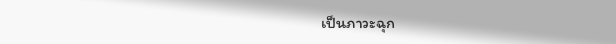เป็นภาวะฉุก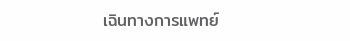เฉินทางการแพทย์